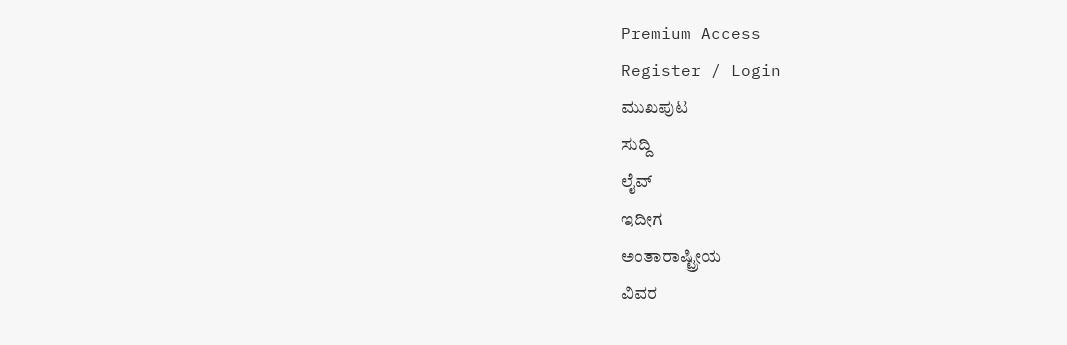Premium Access
Register / Login
ಮುಖಪುಟ
ಸುದ್ದಿ
ಲೈವ್
ಇದೀಗ
ಅಂತಾರಾಷ್ಟ್ರೀಯ
ವಿವರ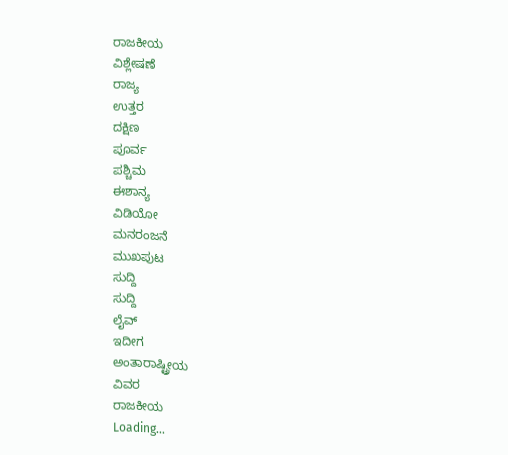ರಾಜಕೀಯ
ವಿಶ್ಲೇಷಣೆ
ರಾಜ್ಯ
ಉತ್ತರ
ದಕ್ಷಿಣ
ಪೂರ್ವ
ಪಶ್ಚಿಮ
ಈಶಾನ್ಯ
ವಿಡಿಯೋ
ಮನರಂಜನೆ
ಮುಖಪುಟ
ಸುದ್ದಿ
ಸುದ್ದಿ
ಲೈವ್
ಇದೀಗ
ಅಂತಾರಾಷ್ಟ್ರೀಯ
ವಿವರ
ರಾಜಕೀಯ
Loading...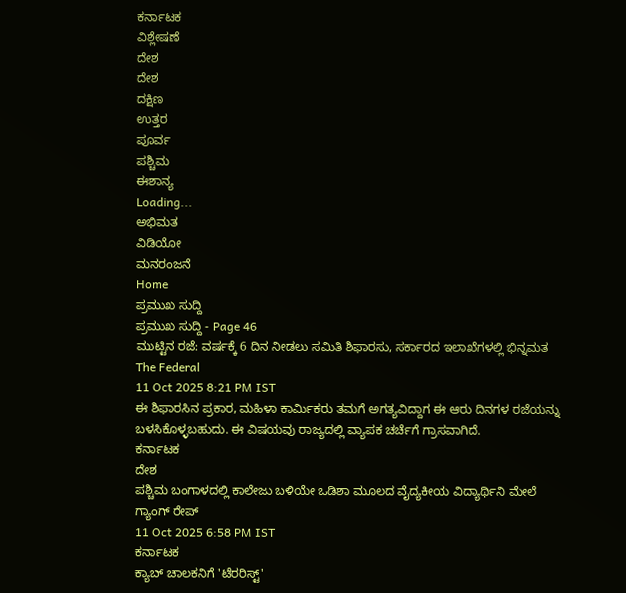ಕರ್ನಾಟಕ
ವಿಶ್ಲೇಷಣೆ
ದೇಶ
ದೇಶ
ದಕ್ಷಿಣ
ಉತ್ತರ
ಪೂರ್ವ
ಪಶ್ಚಿಮ
ಈಶಾನ್ಯ
Loading...
ಅಭಿಮತ
ವಿಡಿಯೋ
ಮನರಂಜನೆ
Home
ಪ್ರಮುಖ ಸುದ್ದಿ
ಪ್ರಮುಖ ಸುದ್ದಿ - Page 46
ಮುಟ್ಟಿನ ರಜೆ: ವರ್ಷಕ್ಕೆ 6 ದಿನ ನೀಡಲು ಸಮಿತಿ ಶಿಫಾರಸು, ಸರ್ಕಾರದ ಇಲಾಖೆಗಳಲ್ಲಿ ಭಿನ್ನಮತ
The Federal
11 Oct 2025 8:21 PM IST
ಈ ಶಿಫಾರಸಿನ ಪ್ರಕಾರ, ಮಹಿಳಾ ಕಾರ್ಮಿಕರು ತಮಗೆ ಅಗತ್ಯವಿದ್ದಾಗ ಈ ಆರು ದಿನಗಳ ರಜೆಯನ್ನು ಬಳಸಿಕೊಳ್ಳಬಹುದು. ಈ ವಿಷಯವು ರಾಜ್ಯದಲ್ಲಿ ವ್ಯಾಪಕ ಚರ್ಚೆಗೆ ಗ್ರಾಸವಾಗಿದೆ.
ಕರ್ನಾಟಕ
ದೇಶ
ಪಶ್ಚಿಮ ಬಂಗಾಳದಲ್ಲಿ ಕಾಲೇಜು ಬಳಿಯೇ ಒಡಿಶಾ ಮೂಲದ ವೈದ್ಯಕೀಯ ವಿದ್ಯಾರ್ಥಿನಿ ಮೇಲೆ ಗ್ಯಾಂಗ್ ರೇಪ್
11 Oct 2025 6:58 PM IST
ಕರ್ನಾಟಕ
ಕ್ಯಾಬ್ ಚಾಲಕನಿಗೆ 'ಟೆರರಿಸ್ಟ್'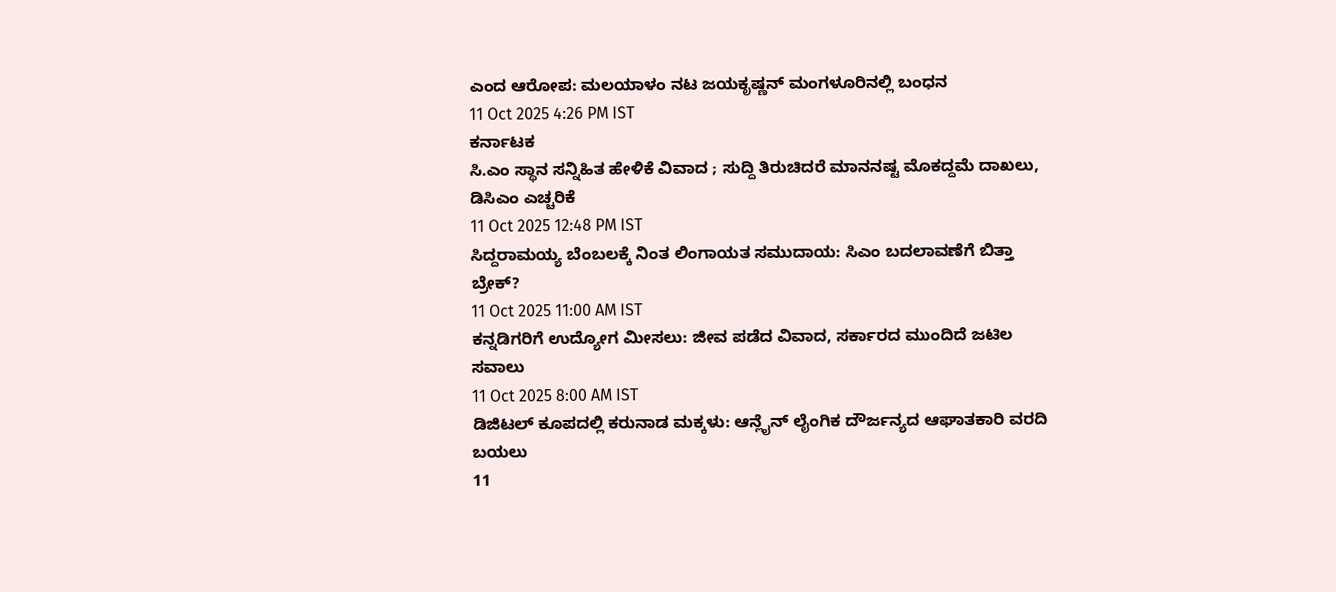ಎಂದ ಆರೋಪ: ಮಲಯಾಳಂ ನಟ ಜಯಕೃಷ್ಣನ್ ಮಂಗಳೂರಿನಲ್ಲಿ ಬಂಧನ
11 Oct 2025 4:26 PM IST
ಕರ್ನಾಟಕ
ಸಿ.ಎಂ ಸ್ಥಾನ ಸನ್ನಿಹಿತ ಹೇಳಿಕೆ ವಿವಾದ ; ಸುದ್ದಿ ತಿರುಚಿದರೆ ಮಾನನಷ್ಟ ಮೊಕದ್ದಮೆ ದಾಖಲು, ಡಿಸಿಎಂ ಎಚ್ಚರಿಕೆ
11 Oct 2025 12:48 PM IST
ಸಿದ್ದರಾಮಯ್ಯ ಬೆಂಬಲಕ್ಕೆ ನಿಂತ ಲಿಂಗಾಯತ ಸಮುದಾಯ: ಸಿಎಂ ಬದಲಾವಣೆಗೆ ಬಿತ್ತಾ ಬ್ರೇಕ್?
11 Oct 2025 11:00 AM IST
ಕನ್ನಡಿಗರಿಗೆ ಉದ್ಯೋಗ ಮೀಸಲು: ಜೀವ ಪಡೆದ ವಿವಾದ, ಸರ್ಕಾರದ ಮುಂದಿದೆ ಜಟಿಲ ಸವಾಲು
11 Oct 2025 8:00 AM IST
ಡಿಜಿಟಲ್ ಕೂಪದಲ್ಲಿ ಕರುನಾಡ ಮಕ್ಕಳು: ಆನ್ಲೈನ್ ಲೈಂಗಿಕ ದೌರ್ಜನ್ಯದ ಆಘಾತಕಾರಿ ವರದಿ ಬಯಲು
11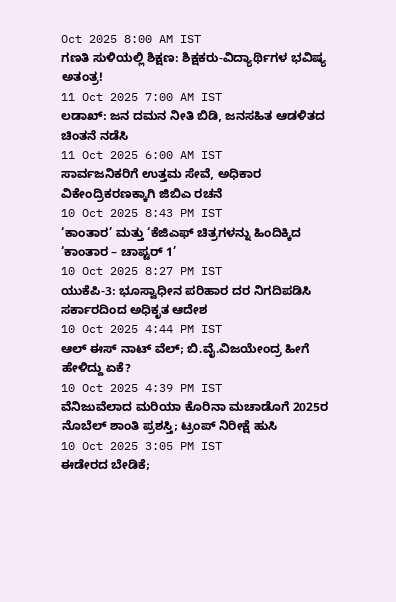Oct 2025 8:00 AM IST
ಗಣತಿ ಸುಳಿಯಲ್ಲಿ ಶಿಕ್ಷಣ: ಶಿಕ್ಷಕರು-ವಿದ್ಯಾರ್ಥಿಗಳ ಭವಿಷ್ಯ ಅತಂತ್ರ!
11 Oct 2025 7:00 AM IST
ಲಡಾಖ್: ಜನ ದಮನ ನೀತಿ ಬಿಡಿ, ಜನಸಹಿತ ಆಡಳಿತದ ಚಿಂತನೆ ನಡೆಸಿ
11 Oct 2025 6:00 AM IST
ಸಾರ್ವಜನಿಕರಿಗೆ ಉತ್ತಮ ಸೇವೆ, ಅಧಿಕಾರ ವಿಕೇಂದ್ರಿಕರಣಕ್ಕಾಗಿ ಜಿಬಿಎ ರಚನೆ
10 Oct 2025 8:43 PM IST
‘ಕಾಂತಾರ’ ಮತ್ತು ‘ಕೆಜಿಎಫ್ ಚಿತ್ರಗಳನ್ನು ಹಿಂದಿಕ್ಕಿದ ‘ಕಾಂತಾರ – ಚಾಪ್ಟರ್ 1’
10 Oct 2025 8:27 PM IST
ಯುಕೆಪಿ-3: ಭೂಸ್ವಾಧೀನ ಪರಿಹಾರ ದರ ನಿಗದಿಪಡಿಸಿ ಸರ್ಕಾರದಿಂದ ಅಧಿಕೃತ ಆದೇಶ
10 Oct 2025 4:44 PM IST
ಆಲ್ ಈಸ್ ನಾಟ್ ವೆಲ್; ಬಿ.ವೈ.ವಿಜಯೇಂದ್ರ ಹೀಗೆ ಹೇಳಿದ್ದು ಏಕೆ?
10 Oct 2025 4:39 PM IST
ವೆನಿಜುವೆಲಾದ ಮರಿಯಾ ಕೊರಿನಾ ಮಚಾಡೊಗೆ 2025ರ ನೊಬೆಲ್ ಶಾಂತಿ ಪ್ರಶಸ್ತಿ; ಟ್ರಂಪ್ ನಿರೀಕ್ಷೆ ಹುಸಿ
10 Oct 2025 3:05 PM IST
ಈಡೇರದ ಬೇಡಿಕೆ;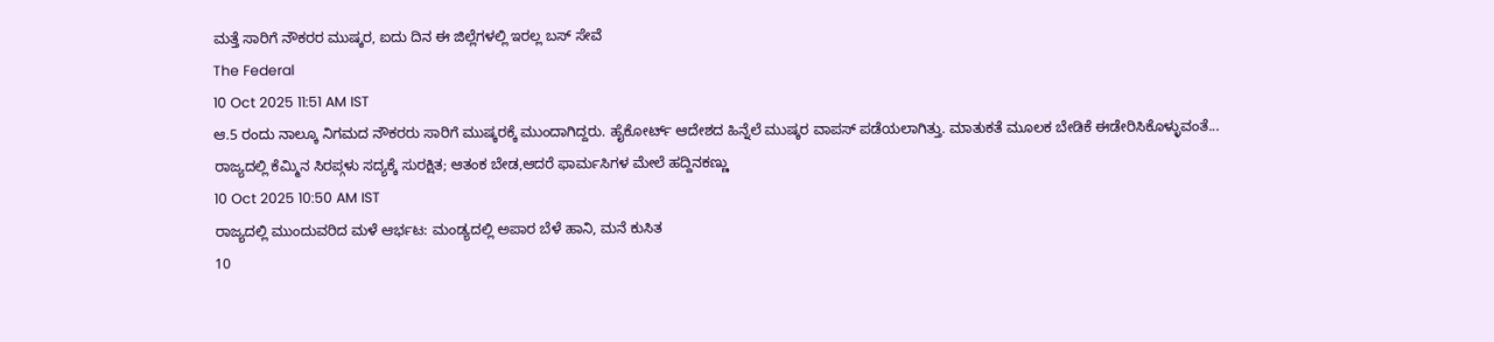ಮತ್ತೆ ಸಾರಿಗೆ ನೌಕರರ ಮುಷ್ಕರ, ಐದು ದಿನ ಈ ಜಿಲ್ಲೆಗಳಲ್ಲಿ ಇರಲ್ಲ ಬಸ್ ಸೇವೆ
The Federal
10 Oct 2025 11:51 AM IST
ಆ.5 ರಂದು ನಾಲ್ಕೂ ನಿಗಮದ ನೌಕರರು ಸಾರಿಗೆ ಮುಷ್ಕರಕ್ಕೆ ಮುಂದಾಗಿದ್ದರು. ಹೈಕೋರ್ಟ್ ಆದೇಶದ ಹಿನ್ನೆಲೆ ಮುಷ್ಕರ ವಾಪಸ್ ಪಡೆಯಲಾಗಿತ್ತು. ಮಾತುಕತೆ ಮೂಲಕ ಬೇಡಿಕೆ ಈಡೇರಿಸಿಕೊಳ್ಳುವಂತೆ...
ರಾಜ್ಯದಲ್ಲಿ ಕೆಮ್ಮಿನ ಸಿರಪ್ಗಳು ಸದ್ಯಕ್ಕೆ ಸುರಕ್ಷಿತ; ಆತಂಕ ಬೇಡ,ಆದರೆ ಫಾರ್ಮಸಿಗಳ ಮೇಲೆ ಹದ್ದಿನಕಣ್ಣು
10 Oct 2025 10:50 AM IST
ರಾಜ್ಯದಲ್ಲಿ ಮುಂದುವರಿದ ಮಳೆ ಆರ್ಭಟ: ಮಂಡ್ಯದಲ್ಲಿ ಅಪಾರ ಬೆಳೆ ಹಾನಿ, ಮನೆ ಕುಸಿತ
10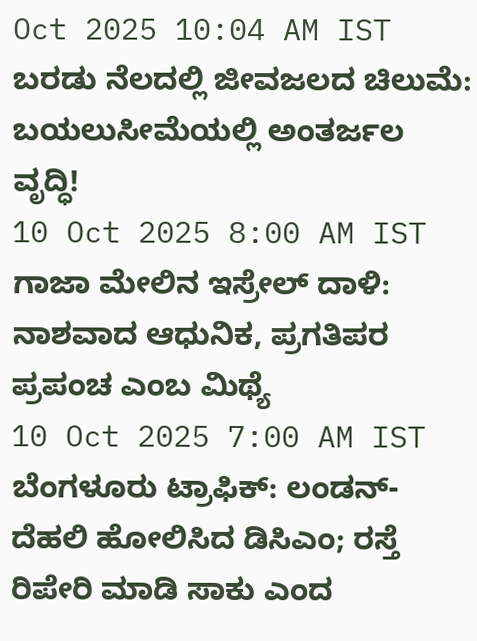Oct 2025 10:04 AM IST
ಬರಡು ನೆಲದಲ್ಲಿ ಜೀವಜಲದ ಚಿಲುಮೆ: ಬಯಲುಸೀಮೆಯಲ್ಲಿ ಅಂತರ್ಜಲ ವೃದ್ಧಿ!
10 Oct 2025 8:00 AM IST
ಗಾಜಾ ಮೇಲಿನ ಇಸ್ರೇಲ್ ದಾಳಿ: ನಾಶವಾದ ಆಧುನಿಕ, ಪ್ರಗತಿಪರ ಪ್ರಪಂಚ ಎಂಬ ಮಿಥ್ಯೆ
10 Oct 2025 7:00 AM IST
ಬೆಂಗಳೂರು ಟ್ರಾಫಿಕ್: ಲಂಡನ್-ದೆಹಲಿ ಹೋಲಿಸಿದ ಡಿಸಿಎಂ; ರಸ್ತೆ ರಿಪೇರಿ ಮಾಡಿ ಸಾಕು ಎಂದ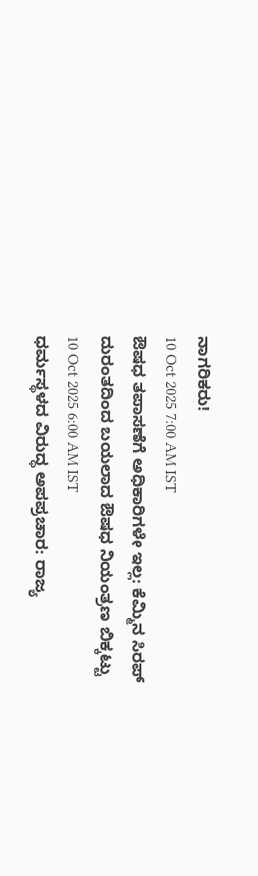ನಾಗರಿಕರು!
10 Oct 2025 7:00 AM IST
ಔಷಧ ತಪಾಸಣೆಗೆ ಅಧಿಕಾರಿಗಳೇ ಇಲ್ಲ: ಕೆಮ್ಮಿನ ಸಿರಪ್ ದುರಂತದಿಂದ ಬಯಲಾದ ಔಷಧ ನಿಯಂತ್ರಣ ಬಿಕ್ಕಟ್ಟು
10 Oct 2025 6:00 AM IST
ಧರ್ಮಸ್ಥಳದ ವಿರುದ್ಧ ಅಪಪ್ರಚಾರ: ರಾಜ್ಯ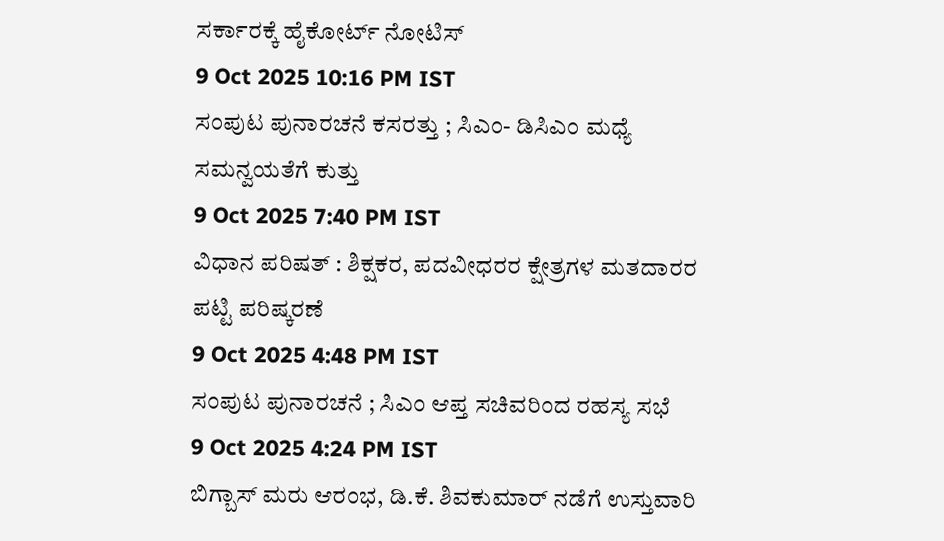ಸರ್ಕಾರಕ್ಕೆ ಹೈಕೋರ್ಟ್ ನೋಟಿಸ್
9 Oct 2025 10:16 PM IST
ಸಂಪುಟ ಪುನಾರಚನೆ ಕಸರತ್ತು ; ಸಿಎಂ- ಡಿಸಿಎಂ ಮಧ್ಯೆ ಸಮನ್ವಯತೆಗೆ ಕುತ್ತು
9 Oct 2025 7:40 PM IST
ವಿಧಾನ ಪರಿಷತ್ : ಶಿಕ್ಷಕರ, ಪದವೀಧರರ ಕ್ಷೇತ್ರಗಳ ಮತದಾರರ ಪಟ್ಟಿ ಪರಿಷ್ಕರಣೆ
9 Oct 2025 4:48 PM IST
ಸಂಪುಟ ಪುನಾರಚನೆ ; ಸಿಎಂ ಆಪ್ತ ಸಚಿವರಿಂದ ರಹಸ್ಯ ಸಭೆ
9 Oct 2025 4:24 PM IST
ಬಿಗ್ಬಾಸ್ ಮರು ಆರಂಭ, ಡಿ.ಕೆ. ಶಿವಕುಮಾರ್ ನಡೆಗೆ ಉಸ್ತುವಾರಿ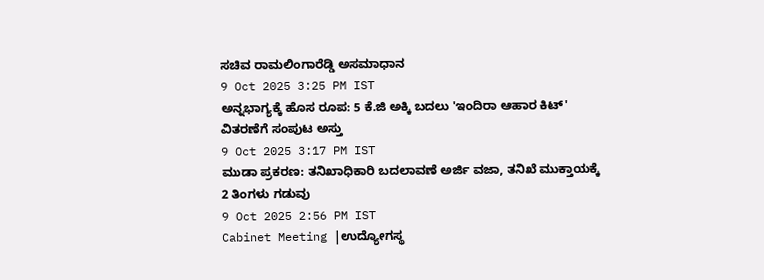ಸಚಿವ ರಾಮಲಿಂಗಾರೆಡ್ಡಿ ಅಸಮಾಧಾನ
9 Oct 2025 3:25 PM IST
ಅನ್ನಭಾಗ್ಯಕ್ಕೆ ಹೊಸ ರೂಪ: 5 ಕೆ.ಜಿ ಅಕ್ಕಿ ಬದಲು 'ಇಂದಿರಾ ಆಹಾರ ಕಿಟ್' ವಿತರಣೆಗೆ ಸಂಪುಟ ಅಸ್ತು
9 Oct 2025 3:17 PM IST
ಮುಡಾ ಪ್ರಕರಣ: ತನಿಖಾಧಿಕಾರಿ ಬದಲಾವಣೆ ಅರ್ಜಿ ವಜಾ, ತನಿಖೆ ಮುಕ್ತಾಯಕ್ಕೆ 2 ತಿಂಗಳು ಗಡುವು
9 Oct 2025 2:56 PM IST
Cabinet Meeting |ಉದ್ಯೋಗಸ್ಥ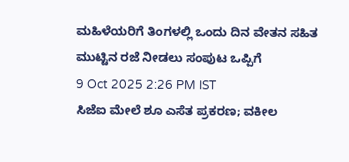ಮಹಿಳೆಯರಿಗೆ ತಿಂಗಳಲ್ಲಿ ಒಂದು ದಿನ ವೇತನ ಸಹಿತ ಮುಟ್ಟಿನ ರಜೆ ನೀಡಲು ಸಂಪುಟ ಒಪ್ಪಿಗೆ
9 Oct 2025 2:26 PM IST
ಸಿಜೆಐ ಮೇಲೆ ಶೂ ಎಸೆತ ಪ್ರಕರಣ; ವಕೀಲ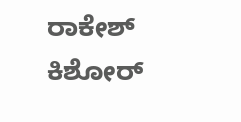ರಾಕೇಶ್ ಕಿಶೋರ್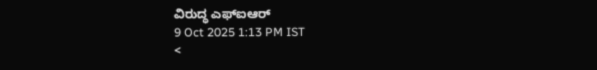ವಿರುದ್ಧ ಎಫ್ಐಆರ್
9 Oct 2025 1:13 PM IST
<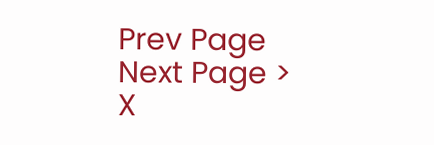Prev Page
Next Page >
X